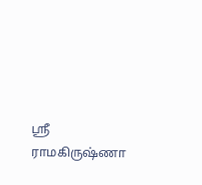ஸ்ரீ ராமகிருஷ்ணா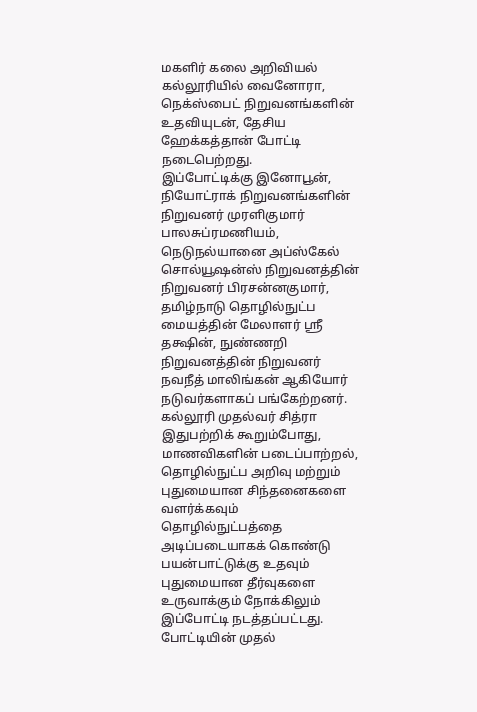மகளிர் கலை அறிவியல் கல்லூரியில் வைனோரா, நெக்ஸ்பைட் நிறுவனங்களின் உதவியுடன், தேசிய ஹேக்கத்தான் போட்டி நடைபெற்றது.
இப்போட்டிக்கு இனோபூன், நியோட்ராக் நிறுவனங்களின் நிறுவனர் முரளிகுமார் பாலசுப்ரமணியம், நெடுநல்யானை அப்ஸ்கேல் சொல்யூஷன்ஸ் நிறுவனத்தின் நிறுவனர் பிரசன்னகுமார், தமிழ்நாடு தொழில்நுட்ப மையத்தின் மேலாளர் ஸ்ரீ தக்ஷின், நுண்ணறி நிறுவனத்தின் நிறுவனர் நவநீத் மாலிங்கன் ஆகியோர் நடுவர்களாகப் பங்கேற்றனர்.
கல்லூரி முதல்வர் சித்ரா இதுபற்றிக் கூறும்போது, மாணவிகளின் படைப்பாற்றல், தொழில்நுட்ப அறிவு மற்றும் புதுமையான சிந்தனைகளை வளர்க்கவும் தொழில்நுட்பத்தை அடிப்படையாகக் கொண்டு பயன்பாட்டுக்கு உதவும் புதுமையான தீர்வுகளை உருவாக்கும் நோக்கிலும் இப்போட்டி நடத்தப்பட்டது.
போட்டியின் முதல்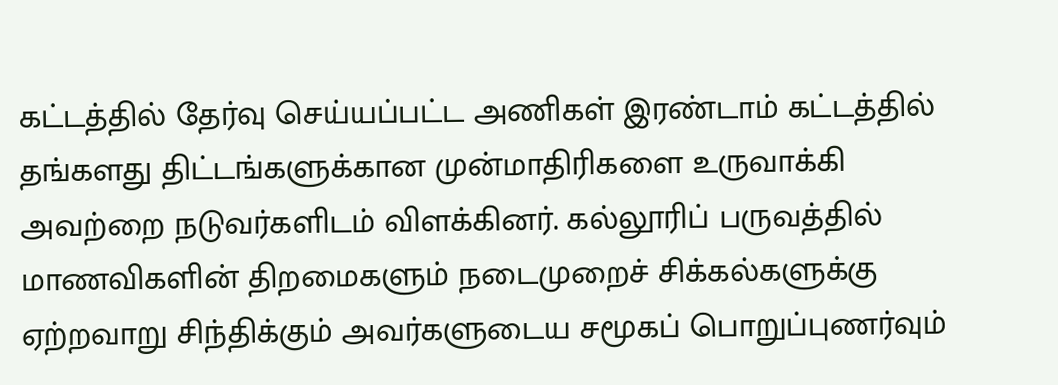கட்டத்தில் தேர்வு செய்யப்பட்ட அணிகள் இரண்டாம் கட்டத்தில் தங்களது திட்டங்களுக்கான முன்மாதிரிகளை உருவாக்கி அவற்றை நடுவர்களிடம் விளக்கினர். கல்லூரிப் பருவத்தில் மாணவிகளின் திறமைகளும் நடைமுறைச் சிக்கல்களுக்கு ஏற்றவாறு சிந்திக்கும் அவர்களுடைய சமூகப் பொறுப்புணர்வும்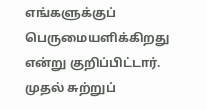எங்களுக்குப் பெருமையளிக்கிறது என்று குறிப்பிட்டார்.
முதல் சுற்றுப்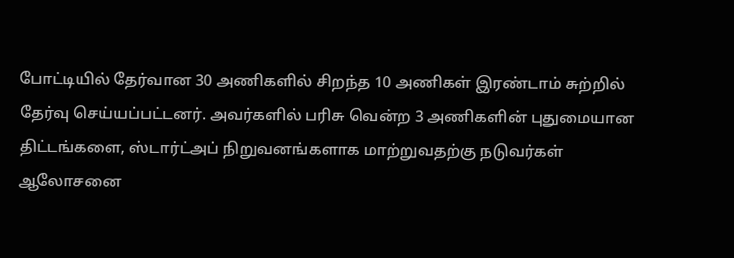போட்டியில் தேர்வான 30 அணிகளில் சிறந்த 10 அணிகள் இரண்டாம் சுற்றில் தேர்வு செய்யப்பட்டனர். அவர்களில் பரிசு வென்ற 3 அணிகளின் புதுமையான திட்டங்களை, ஸ்டார்ட்அப் நிறுவனங்களாக மாற்றுவதற்கு நடுவர்கள் ஆலோசனை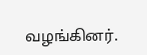வழங்கினர்.